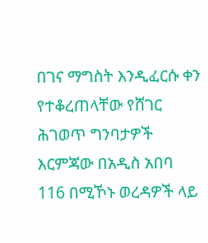በገና ማግስት እንዲፈርሱ ቀን የተቆረጠላቸው የሸገር ሕገወጥ ግንባታዎች
እርምጃው በአዲስ አበባ 116 በሚኾኑ ወረዳዎች ላይ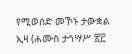የሚወሰድ መኾኑ ታውቋል
ኢዛ (ሐሙስ ታኅሣሥ ፳፫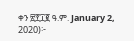ቀን ፳፻፲፪ ዓ.ም. January 2, 2020)፦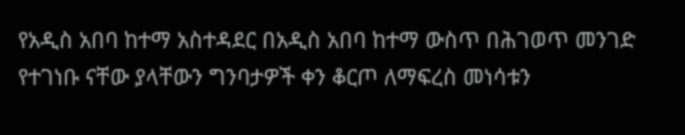የአዲስ አበባ ከተማ አስተዳደር በአዲስ አበባ ከተማ ውስጥ በሕገወጥ መንገድ የተገነቡ ናቸው ያላቸውን ግንባታዎች ቀን ቆርጦ ለማፍረስ መነሳቱን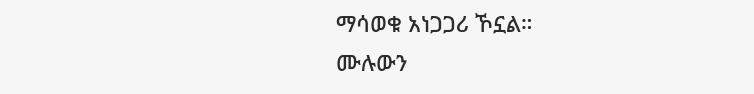ማሳወቁ አነጋጋሪ ኾኗል።
ሙሉውን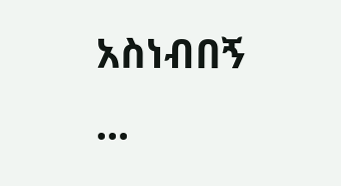አስነብበኝ ...